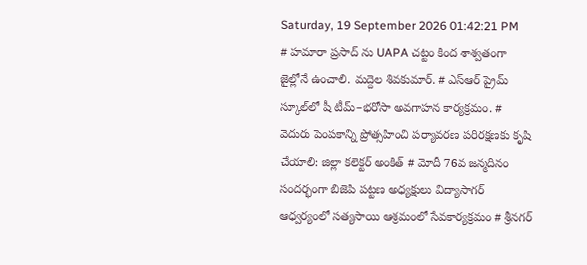Saturday, 19 September 2026 01:42:21 PM
# హమారా ప్రసాద్ ను UAPA చట్టం కింద శాశ్వతంగా జైల్లోనే ఉంచాలి. మద్దెల శివకుమార్. # ఎస్‌ఆర్‌ ప్రైమ్‌ స్కూల్‌లో షీ టీమ్‌–భరోసా అవగాహన కార్యక్రమం. # వెదురు పెంపకాన్ని ప్రోత్సహించి పర్యావరణ పరిరక్షణకు కృషి చేయాలి: జిల్లా కలెక్టర్ అంకిత్ # మోదీ 76వ జన్మదినం సందర్భంగా బిజెపి పట్టణ అధ్యక్షులు విద్యాసాగర్ ఆధ్వర్యంలో సత్యసాయి ఆశ్రమంలో సేవకార్యక్రమం # శ్రీనగర్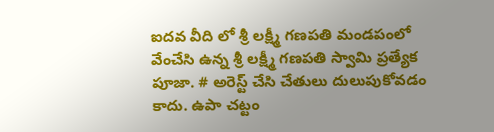ఐదవ వీది లో శ్రీ లక్ష్మీ గణపతి మండపంలో వేంచేసి ఉన్న శ్రీ లక్ష్మీ గణపతి స్వామి ప్రత్యేక పూజా. # అరెస్ట్ చేసి చేతులు దులుపుకోవడం కాదు. ఉపా చట్టం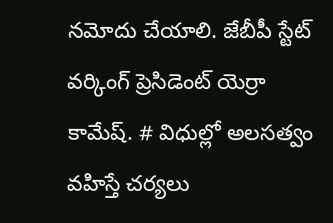నమోదు చేయాలి. జేబీపీ స్టేట్ వర్కింగ్ ప్రెసిడెంట్ యెర్రా కామేష్. # విధుల్లో అలసత్వం వహిస్తే చర్యలు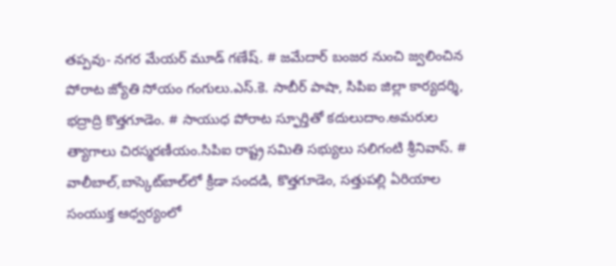తప్పవు- నగర మేయర్ మూడ్ గణేష్. # జమేదార్ బంజర నుంచి జ్వలించిన పోరాట జ్యోతి సోయం గంగులు.ఎస్.కె. సాబీర్ పాషా, సిపిఐ జిల్లా కార్యదర్శి, భద్రాద్రి కొత్తగూడెం. # సాయుధ పోరాట స్ఫూర్తితో కదులుదాం.అమరుల త్యాగాలు చిరస్మరణీయం.సిపిఐ రాష్ట్ర సమితి సభ్యులు సలిగంటి శ్రీనివాస్. # వాలీబాల్‌,బాస్కెట్‌బాల్‌లో క్రీడా సందడి, కొత్తగూడెం, సత్తుపల్లి ఏరియాల సంయుక్త ఆధ్వర్యంలో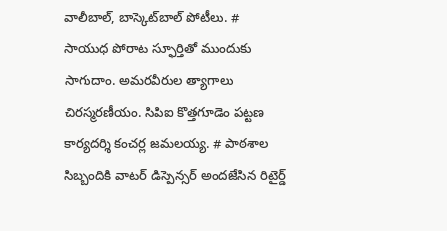వాలీబాల్, బాస్కెట్‌బాల్ పోటీలు. # సాయుధ పోరాట స్ఫూర్తితో ముందుకు సాగుదాం. అమరవీరుల త్యాగాలు చిరస్మరణీయం. సిపిఐ కొత్తగూడెం పట్టణ కార్యదర్శి కంచర్ల జమలయ్య. # పాఠశాల సిబ్బందికి వాటర్ డిస్పెన్సర్ అందజేసిన రిటైర్డ్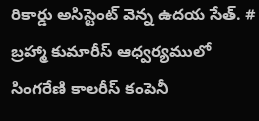రికార్డు అసిస్టెంట్ వెన్న ఉదయ సేత్. # బ్రహ్మా కుమారీస్ ఆధ్వర్యములో సింగరేణి కాలరీస్ కంపెనీ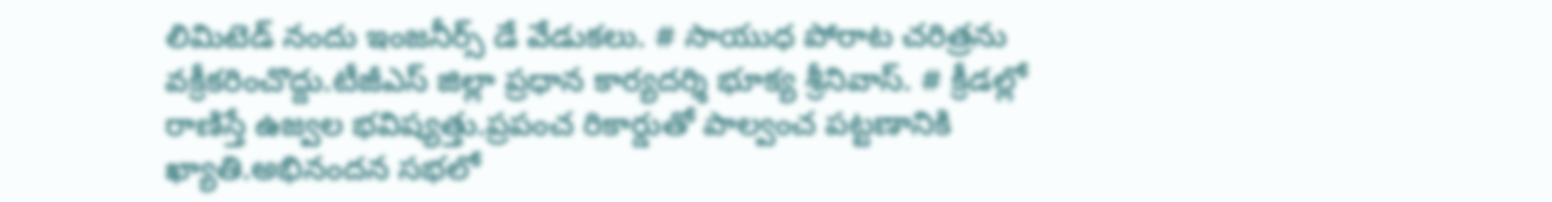లిమిటెడ్ నందు ఇంజనీర్స్ డే వేడుకలు. # సాయుధ పోరాట చరిత్రను వక్రీకరించొద్దు.టీజీఎస్ జిల్లా ప్రధాన కార్యదర్శి భూక్య శ్రీనివాస్. # క్రీడల్లో రాణిస్తే ఉజ్వల భవిష్యత్తు.ప్రపంచ రికార్డుతో పాల్వంచ పట్టణానికి ఖ్యాతి.అభినందన సభలో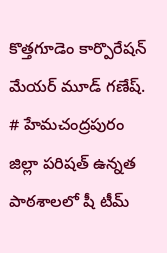కొత్తగూడెం కార్పొరేషన్ మేయర్ మూడ్ గణేష్. # హేమచంద్రపురం జిల్లా పరిషత్ ఉన్నత పాఠశాలలో షీ టీమ్‌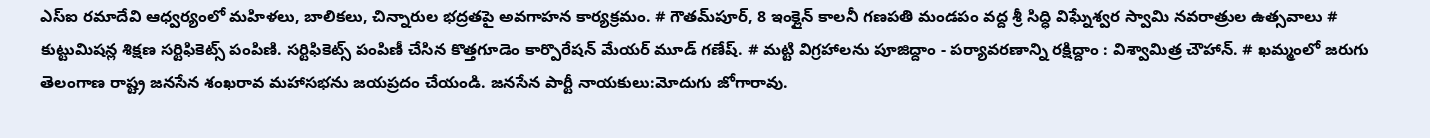ఎస్‌ఐ రమాదేవి ఆధ్వర్యంలో మహిళలు, బాలికలు, చిన్నారుల భద్రతపై అవగాహన కార్యక్రమం. # గౌతమ్‌పూర్, 8 ఇంక్లైన్ కాలనీ గణపతి మండపం వద్ద శ్రీ సిద్ధి విఘ్నేశ్వర స్వామి నవరాత్రుల ఉత్సవాలు # కుట్టుమిషన్ల శిక్షణ సర్టిఫికెట్స్ పంపిణి. సర్టిఫికెట్స్ పంపిణీ చేసిన కొత్తగూడెం కార్పొరేషన్ మేయర్ మూడ్ గణేష్. # మట్టి విగ్రహాలను పూజిద్దాం - పర్యావరణాన్ని రక్షిద్దాం : విశ్వామిత్ర చౌహాన్. # ఖమ్మంలో జరుగు తెలంగాణ రాష్ట్ర జనసేన శంఖరావ మహాసభను జయప్రదం చేయండి. జనసేన పార్టీ నాయకులు:మోదుగు జోగారావు.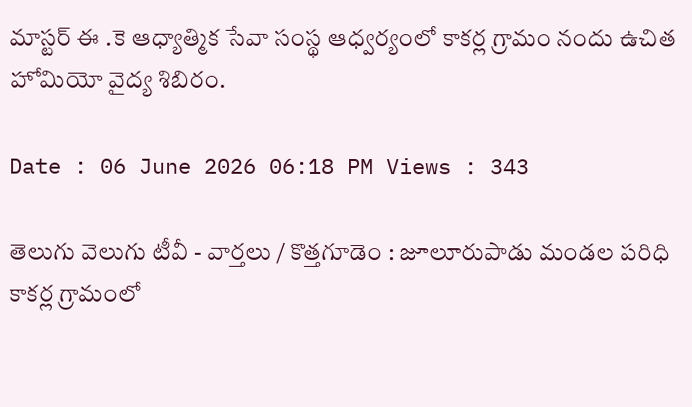మాస్టర్ ఈ .కె ఆధ్యాత్మిక సేవా సంస్థ ఆధ్వర్యంలో కాకర్ల గ్రామం నందు ఉచిత హోమియో వైద్య శిబిరం.

Date : 06 June 2026 06:18 PM Views : 343

తెలుగు వెలుగు టీవీ - వార్తలు / కొత్తగూడెం : జూలూరుపాడు మండల పరిధి కాకర్ల గ్రామంలో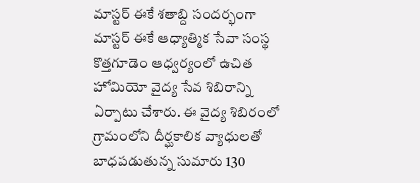మాస్టర్ ఈకే శతాబ్ది సందర్భంగా మాస్టర్ ఈకే ఆధ్యాత్మిక సేవా సంస్థ కొత్తగూడెం ఆధ్వర్యంలో ఉచిత హోమియో వైద్య సేవ శిబిరాన్ని ఏర్పాటు చేశారు. ఈ వైద్య శిబిరంలో గ్రామంలోని దీర్ఘకాలిక వ్యాధులతో బాధపడుతున్న సుమారు 130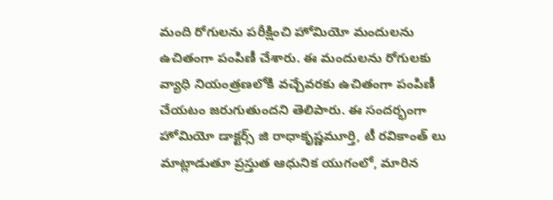మంది రోగులను పరీక్షించి హోమియో మందులను ఉచితంగా పంపిణీ చేశారు. ఈ మందులను రోగులకు వ్యాధి నియంత్రణలోకి వచ్చేవరకు ఉచితంగా పంపిణీ చేయటం జరుగుతుందని తెలిపారు. ఈ సందర్భంగా హోమియో డాక్టర్స్ జి రాధాకృష్ణమూర్తి, టీ రవికాంత్ లు మాట్లాడుతూ ప్రస్తుత ఆధునిక యుగంలో, మారిన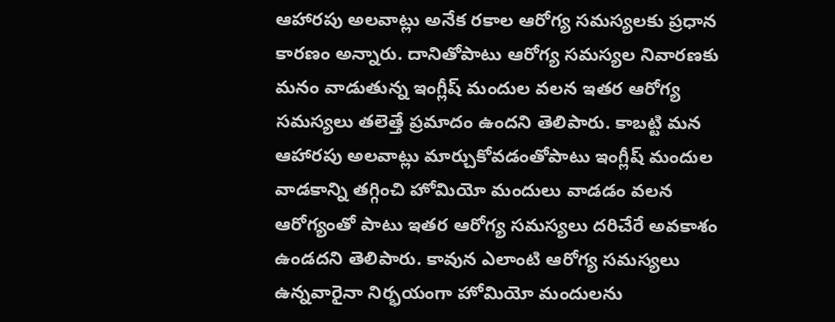ఆహారపు అలవాట్లు అనేక రకాల ఆరోగ్య సమస్యలకు ప్రధాన కారణం అన్నారు. దానితోపాటు ఆరోగ్య సమస్యల నివారణకు మనం వాడుతున్న ఇంగ్లీష్ మందుల వలన ఇతర ఆరోగ్య సమస్యలు తలెత్తే ప్రమాదం ఉందని తెలిపారు. కాబట్టి మన ఆహారపు అలవాట్లు మార్చుకోవడంతోపాటు ఇంగ్లీష్ మందుల వాడకాన్ని తగ్గించి హోమియో మందులు వాడడం వలన ఆరోగ్యంతో పాటు ఇతర ఆరోగ్య సమస్యలు దరిచేరే అవకాశం ఉండదని తెలిపారు. కావున ఎలాంటి ఆరోగ్య సమస్యలు ఉన్నవారైనా నిర్భయంగా హోమియో మందులను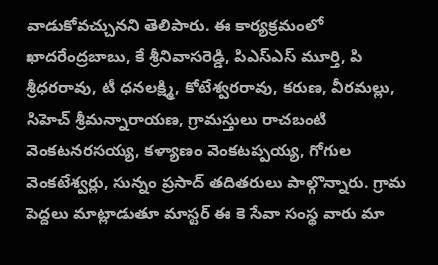వాడుకోవచ్చునని తెలిపారు. ఈ కార్యక్రమంలో ఖాదరేంద్రబాబు, కే శ్రీనివాసరెడ్డి, పిఎస్ఎస్ మూర్తి, పి శ్రీధరరావు, టీ ధనలక్ష్మి, కోటేశ్వరరావు, కరుణ, వీరమల్లు, సిహెచ్ శ్రీమన్నారాయణ, గ్రామస్తులు రాచబంటి వెంకటనరసయ్య, కళ్యాణం వెంకటప్పయ్య, గోగుల వెంకటేశ్వర్లు, సున్నం ప్రసాద్ తదితరులు పాల్గొన్నారు. గ్రామ పెద్దలు మాట్లాడుతూ మాస్టర్ ఈ కె సేవా సంస్థ వారు మా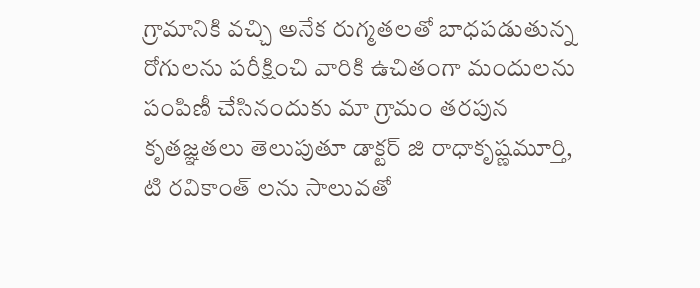గ్రామానికి వచ్చి అనేక రుగ్మతలతో బాధపడుతున్న రోగులను పరీక్షించి వారికి ఉచితంగా మందులను పంపిణీ చేసినందుకు మా గ్రామం తరపున కృతజ్ఞతలు తెలుపుతూ డాక్టర్ జి రాధాకృష్ణమూర్తి, టి రవికాంత్ లను సాలువతో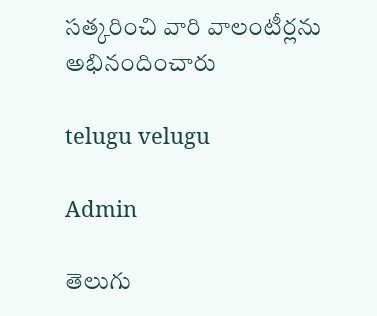సత్కరించి వారి వాలంటీర్లను అభినందించారు

telugu velugu

Admin

తెలుగు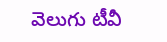వెలుగు టీవీ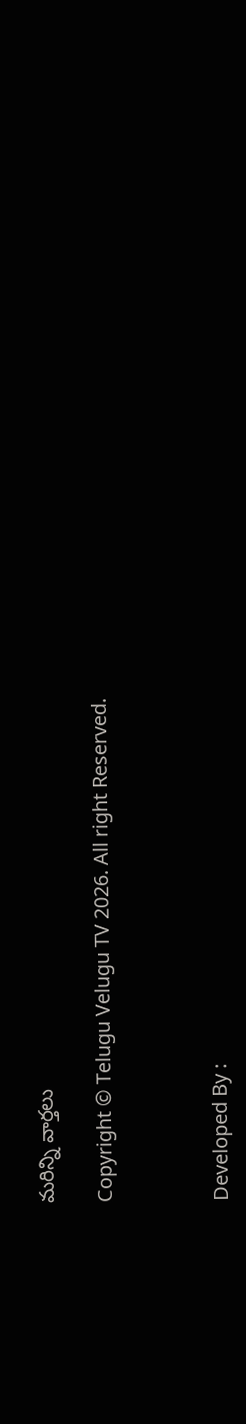మరిన్ని వార్తలు

Copyright © Telugu Velugu TV 2026. All right Reserved.



Developed By :